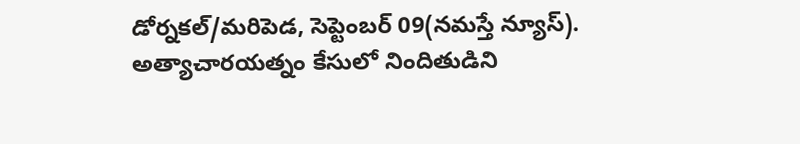డోర్నకల్/మరిపెడ, సెప్టెంబర్ 09(నమస్తే న్యూస్).
అత్యాచారయత్నం కేసులో నిందితుడిని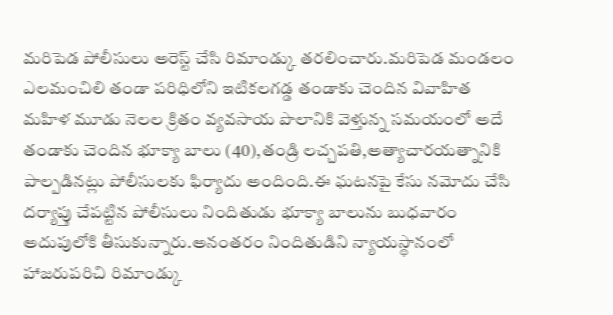మరిపెడ పోలీసులు అరెస్ట్ చేసి రిమాండ్కు తరలించారు.మరిపెడ మండలం ఎలమంచిలి తండా పరిధిలోని ఇటికలగడ్డ తండాకు చెందిన వివాహిత మహిళ మూడు నెలల క్రితం వ్యవసాయ పొలానికి వెళ్తున్న సమయంలో అదే తండాకు చెందిన భూక్యా బాలు (40),తండ్రి లచ్చపతి,అత్యాచారయత్నానికి పాల్పడినట్లు పోలీసులకు ఫిర్యాదు అందింది.ఈ ఘటనపై కేసు నమోదు చేసి దర్యాప్తు చేపట్టిన పోలీసులు నిందితుడు భూక్యా బాలును బుధవారం అదుపులోకి తీసుకున్నారు.అనంతరం నిందితుడిని న్యాయస్థానంలో హాజరుపరిచి రిమాండ్కు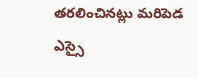తరలించినట్లు మరిపెడ ఎస్సై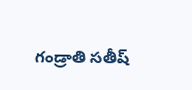గండ్రాతి సతీష్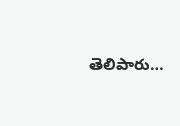తెలిపారు…